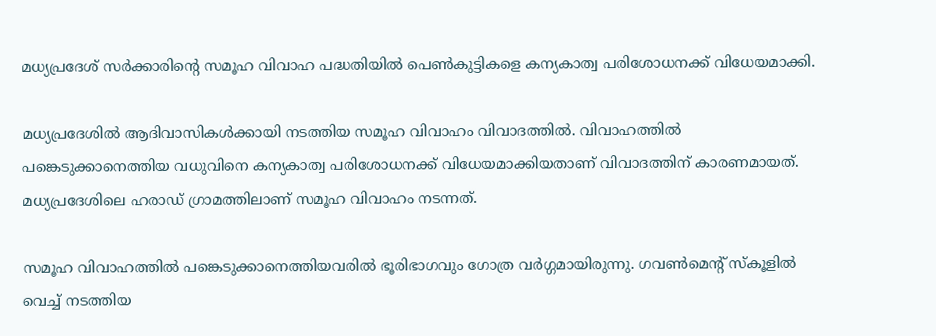മധ്യപ്രദേശ് സര്‍ക്കാരിന്റെ സമൂഹ വിവാഹ പദ്ധതിയില്‍ പെണ്‍കുട്ടികളെ കന്യകാത്വ പരിശോധനക്ക് വിധേയമാക്കി.

മധ്യപ്രദേശില്‍ ആദിവാസികള്‍ക്കായി നടത്തിയ സമൂഹ വിവാഹം വിവാദത്തില്‍. വിവാഹത്തില്‍ പങ്കെടുക്കാനെത്തിയ വധുവിനെ കന്യകാത്വ പരിശോധനക്ക് വിധേയമാക്കിയതാണ് വിവാദത്തിന് കാരണമായത്. മധ്യപ്രദേശിലെ ഹരാഡ് ഗ്രാമത്തിലാണ് സമൂഹ വിവാഹം നടന്നത്.

സമൂഹ വിവാഹത്തില്‍ പങ്കെടുക്കാനെത്തിയവരില്‍ ഭൂരിഭാഗവും ഗോത്ര വര്‍ഗ്ഗമായിരുന്നു. ഗവണ്‍മെന്റ് സ്‌കൂളില്‍ വെച്ച് നടത്തിയ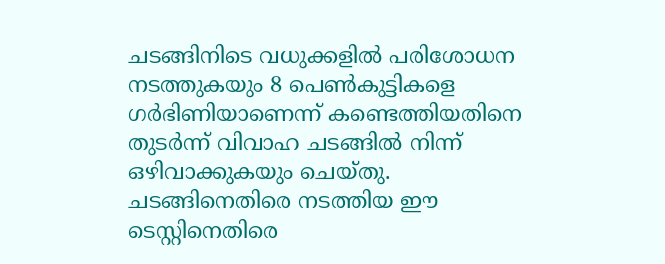ചടങ്ങിനിടെ വധുക്കളില്‍ പരിശോധന നടത്തുകയും 8 പെണ്‍കുട്ടികളെ ഗര്‍ഭിണിയാണെന്ന് കണ്ടെത്തിയതിനെ തുടര്‍ന്ന് വിവാഹ ചടങ്ങില്‍ നിന്ന് ഒഴിവാക്കുകയും ചെയ്തു.
ചടങ്ങിനെതിരെ നടത്തിയ ഈ ടെസ്റ്റിനെതിരെ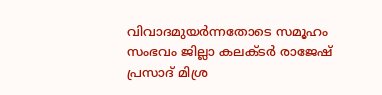വിവാദമുയര്‍ന്നതോടെ സമൂഹം സംഭവം ജില്ലാ കലക്ടര്‍ രാജേഷ് പ്രസാദ് മിശ്ര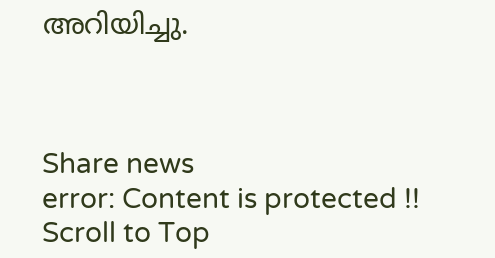അറിയിച്ചു.



Share news
error: Content is protected !!
Scroll to Top